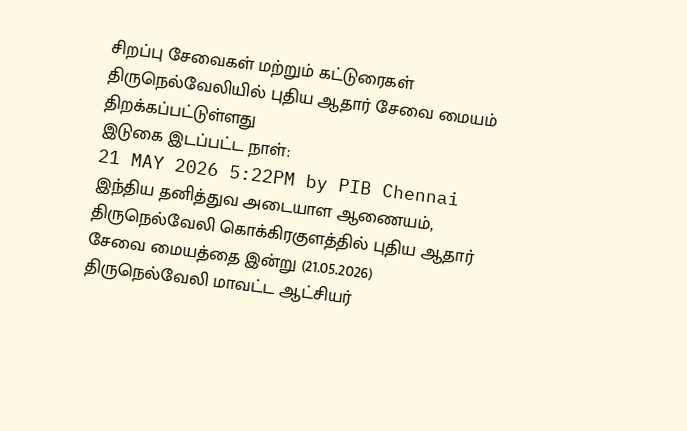சிறப்பு சேவைகள் மற்றும் கட்டுரைகள்
திருநெல்வேலியில் புதிய ஆதார் சேவை மையம் திறக்கப்பட்டுள்ளது
இடுகை இடப்பட்ட நாள்:
21 MAY 2026 5:22PM by PIB Chennai
இந்திய தனித்துவ அடையாள ஆணையம், திருநெல்வேலி கொக்கிரகுளத்தில் புதிய ஆதார் சேவை மையத்தை இன்று (21.05.2026) திருநெல்வேலி மாவட்ட ஆட்சியர்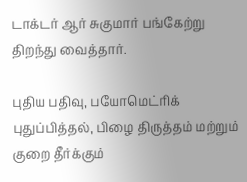டாக்டர் ஆர் சுகுமார் பங்கேற்று திறந்து வைத்தார்.

புதிய பதிவு, பயோமெட்ரிக் புதுப்பித்தல், பிழை திருத்தம் மற்றும் குறை தீர்க்கும்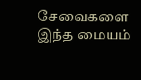சேவைகளை இந்த மையம்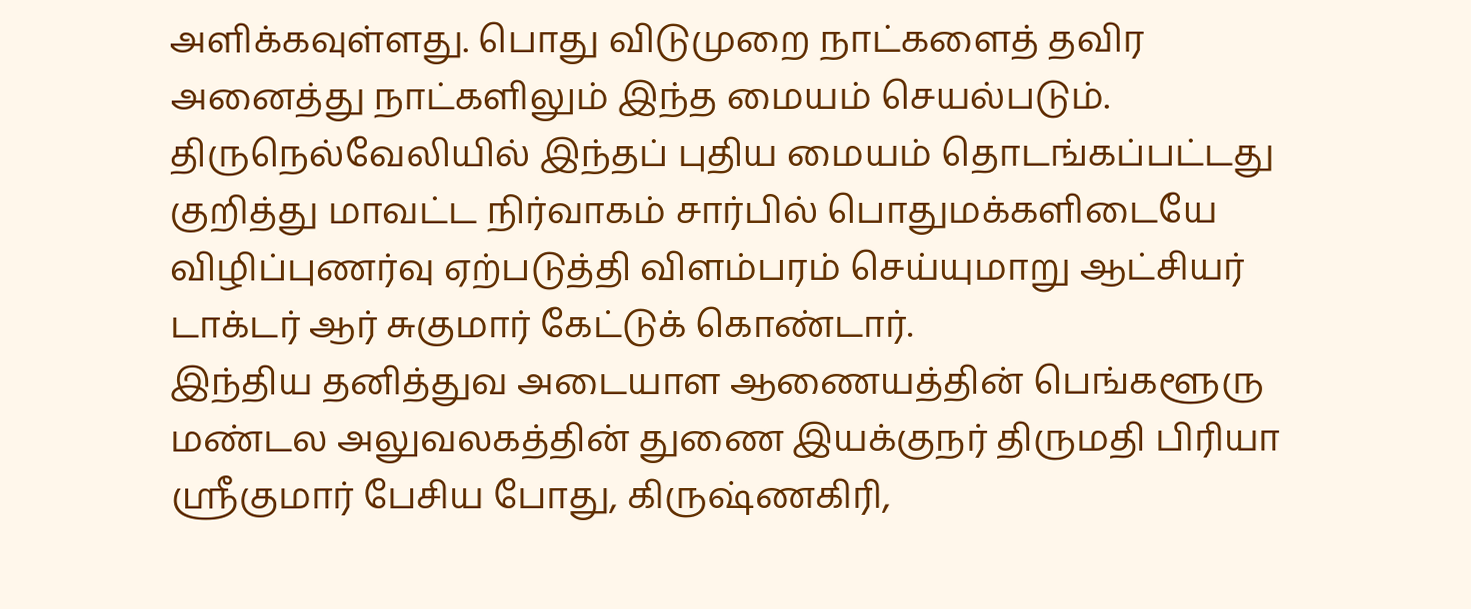அளிக்கவுள்ளது. பொது விடுமுறை நாட்களைத் தவிர அனைத்து நாட்களிலும் இந்த மையம் செயல்படும். திருநெல்வேலியில் இந்தப் புதிய மையம் தொடங்கப்பட்டது குறித்து மாவட்ட நிர்வாகம் சார்பில் பொதுமக்களிடையே விழிப்புணர்வு ஏற்படுத்தி விளம்பரம் செய்யுமாறு ஆட்சியர் டாக்டர் ஆர் சுகுமார் கேட்டுக் கொண்டார்.
இந்திய தனித்துவ அடையாள ஆணையத்தின் பெங்களூரு மண்டல அலுவலகத்தின் துணை இயக்குநர் திருமதி பிரியா ஸ்ரீகுமார் பேசிய போது, கிருஷ்ணகிரி,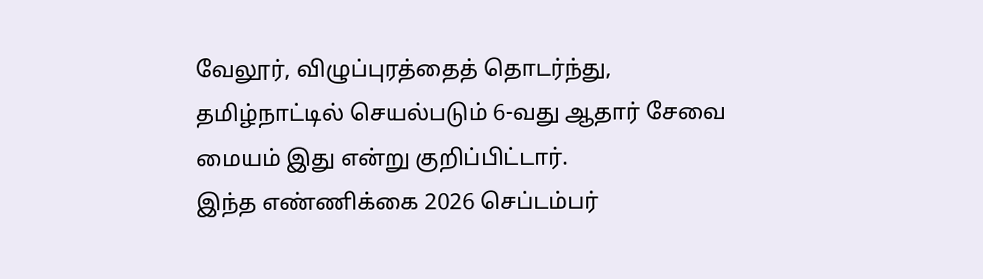வேலூர், விழுப்புரத்தைத் தொடர்ந்து, தமிழ்நாட்டில் செயல்படும் 6-வது ஆதார் சேவை மையம் இது என்று குறிப்பிட்டார்.
இந்த எண்ணிக்கை 2026 செப்டம்பர்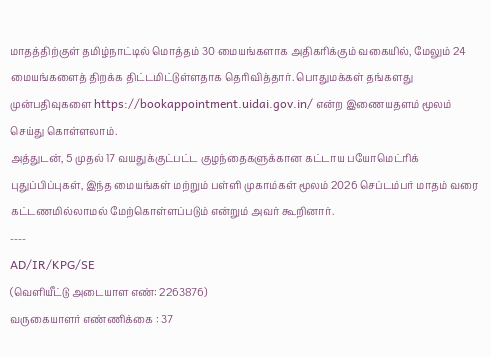மாதத்திற்குள் தமிழ்நாட்டில் மொத்தம் 30 மையங்களாக அதிகரிக்கும் வகையில், மேலும் 24 மையங்களைத் திறக்க திட்டமிட்டுள்ளதாக தெரிவித்தார். பொதுமக்கள் தங்களது முன்பதிவுகளை https://bookappointment.uidai.gov.in/ என்ற இணையதளம் மூலம் செய்து கொள்ளலாம்.
அத்துடன், 5 முதல் 17 வயதுக்குட்பட்ட குழந்தைகளுக்கான கட்டாய பயோமெட்ரிக் புதுப்பிப்புகள், இந்த மையங்கள் மற்றும் பள்ளி முகாம்கள் மூலம் 2026 செப்டம்பர் மாதம் வரை கட்டணமில்லாமல் மேற்கொள்ளப்படும் என்றும் அவர் கூறினார்.
----
AD/IR/KPG/SE
(வெளியீட்டு அடையாள எண்: 2263876)
வருகையாளர் எண்ணிக்கை : 37